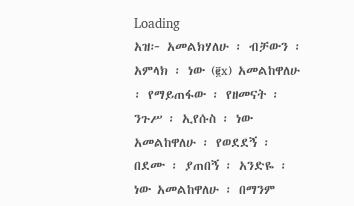Loading
አዝ፦ አመልክሃለሁ ፡ ብቻውን ፡ አምላክ ፡ ነው (፪x) አመልከዋለሁ ፡ የማይጠፋው ፡ የዘመናት ፡ ንጉሥ ፡ ኢየሱስ ፡ ነው አመልከዋለሁ ፡ የወደደኝ ፡ በደሙ ፡ ያጠበኝ ፡ አንድዬ ፡ ነው አመልከዋለሁ ፡ በማንም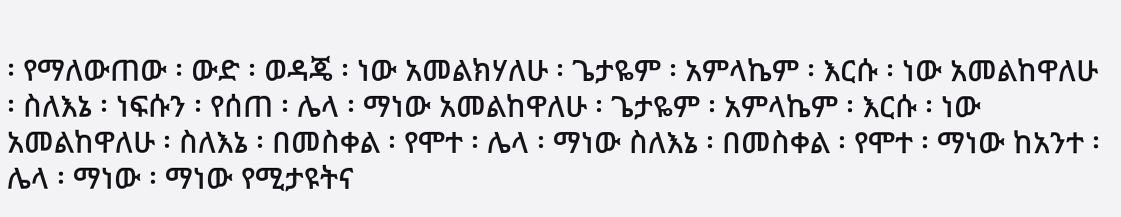፡ የማለውጠው ፡ ውድ ፡ ወዳጄ ፡ ነው አመልክሃለሁ ፡ ጌታዬም ፡ አምላኬም ፡ እርሱ ፡ ነው አመልከዋለሁ ፡ ስለእኔ ፡ ነፍሱን ፡ የሰጠ ፡ ሌላ ፡ ማነው አመልከዋለሁ ፡ ጌታዬም ፡ አምላኬም ፡ እርሱ ፡ ነው አመልከዋለሁ ፡ ስለእኔ ፡ በመስቀል ፡ የሞተ ፡ ሌላ ፡ ማነው ስለእኔ ፡ በመስቀል ፡ የሞተ ፡ ማነው ከአንተ ፡ ሌላ ፡ ማነው ፡ ማነው የሚታዩትና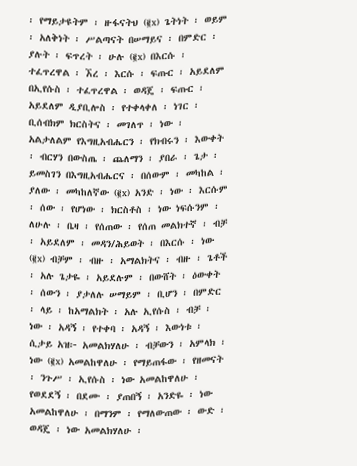፡ የማይታዩትም ፡ ዙፋናትህ (፪x) ጌትነት ፡ ወይም ፡ አለቅነት ፡ ሥልጣናት በሠማይና ፡ በምድር ፡ ያሉት ፡ ፍጥረት ፡ ሁሉ (፪x) በእርሱ ፡ ተፈጥረዋል ፡ ኧረ ፡ እርሱ ፡ ፍጡር ፡ አይደለም በኢየሱስ ፡ ተፈጥረዋል ፡ ወዳጄ ፡ ፍጡር ፡ አይደለም ዲያቢሎስ ፡ የተቀላቀለ ፡ ነገር ፡ ቢሰብክም ክርስትና ፡ መገለጥ ፡ ነው ፡ አልታለልም የእግዚአብሔርን ፡ የክብሩን ፡ እውቀት ፡ ብርሃን በውስጤ ፡ ጨለማን ፡ ያበራ ፡ ጌታ ፡ ይመስገን በእግዚአብሔርና ፡ በሰውም ፡ መካከል ፡ ያለው ፡ መካከለኛው (፪x) አንድ ፡ ነው ፡ እርሱም ፡ ሰው ፡ የሆነው ፡ ክርስቶስ ፡ ነው ነፍሱንም ፡ ለሁሉ ፡ ቤዛ ፡ የሰጠው ፡ የሰጠ መልክተኛ ፡ ብቻ ፡ አይደለም ፡ መዳን/ሕይወት ፡ በእርሱ ፡ ነው (፪x) ብቻም ፡ ብዙ ፡ አማልክትና ፡ ብዙ ፡ ጌቶች ፡ አሉ ጌታዬ ፡ አይደሉም ፡ በውሸት ፡ ዕውቀት ፡ ሰውን ፡ ያታለሉ ሠማይም ፡ ቢሆን ፡ በምድር ፡ ላይ ፡ ከአማልክት ፡ አሉ ኢየሱስ ፡ ብቻ ፡ ነው ፡ አዳኝ ፡ የተቀባ ፡ አዳኝ ፡ እውነቱ ፡ ሲታይ አዝ፦ አመልክሃለሁ ፡ ብቻውን ፡ አምላክ ፡ ነው (፪x) አመልከዋለሁ ፡ የማይጠፋው ፡ የዘመናት ፡ ንጉሥ ፡ ኢየሱስ ፡ ነው አመልከዋለሁ ፡ የወደደኝ ፡ በደሙ ፡ ያጠበኝ ፡ አንድዬ ፡ ነው አመልከዋለሁ ፡ በማንም ፡ የማለውጠው ፡ ውድ ፡ ወዳጄ ፡ ነው አመልክሃለሁ ፡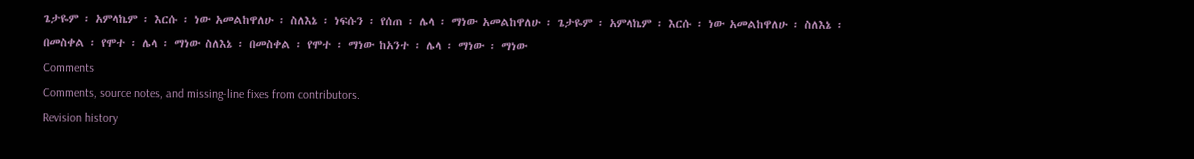ጌታዬም ፡ አምላኬም ፡ እርሱ ፡ ነው አመልከዋለሁ ፡ ስለእኔ ፡ ነፍሱን ፡ የሰጠ ፡ ሌላ ፡ ማነው አመልከዋለሁ ፡ ጌታዬም ፡ አምላኬም ፡ እርሱ ፡ ነው አመልከዋለሁ ፡ ስለእኔ ፡ በመስቀል ፡ የሞተ ፡ ሌላ ፡ ማነው ስለእኔ ፡ በመስቀል ፡ የሞተ ፡ ማነው ከአንተ ፡ ሌላ ፡ ማነው ፡ ማነው
Comments
Comments, source notes, and missing-line fixes from contributors.
Revision history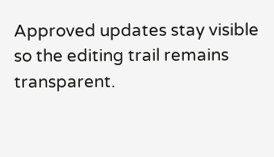Approved updates stay visible so the editing trail remains transparent.